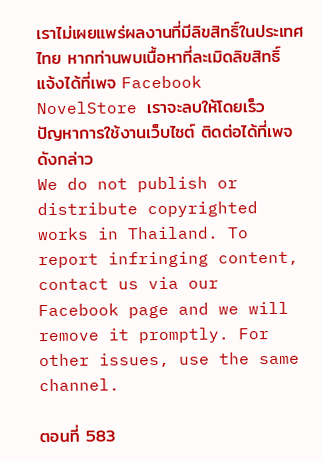เราไม่เผยแพร่ผลงานที่มีลิขสิทธิ์ในประเทศไทย หากท่านพบเนื้อหาที่ละเมิดลิขสิทธิ์ แจ้งได้ที่เพจ Facebook NovelStore เราจะลบให้โดยเร็ว
ปัญหาการใช้งานเว็บไซต์ ติดต่อได้ที่เพจดังกล่าว
We do not publish or distribute copyrighted works in Thailand. To report infringing content, contact us via our Facebook page and we will remove it promptly. For other issues, use the same channel.

ตอนที่ 583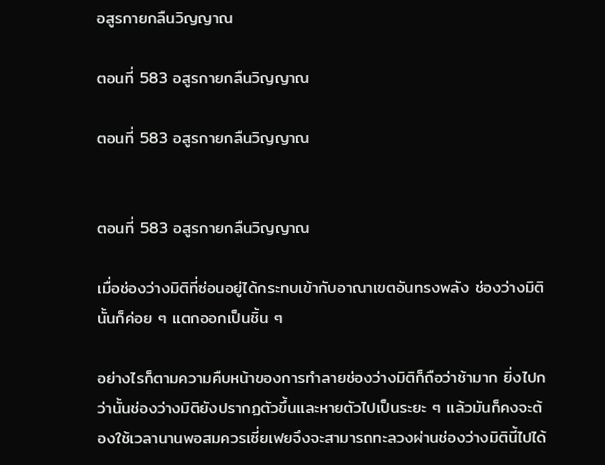อสูรกายกลืนวิญญาณ

ตอนที่ 583 อสูรกายกลืนวิญญาณ

ตอนที่ 583 อสูรกายกลืนวิญญาณ


ตอนที่ 583 อสูรกายกลืนวิญญาณ

เมื่อช่องว่างมิติที่ซ่อนอยู่ได้กระทบเข้ากับอาณาเขตอันทรงพลัง ช่องว่างมิตินั้นก็ค่อย ๆ แตกออกเป็นชิ้น ๆ

อย่างไรก็ตามความคืบหน้าของการทำลายช่องว่างมิติก็ถือว่าช้ามาก ยิ่งไปกว่านั้นช่องว่างมิติยังปรากฏตัวขึ้นและหายตัวไปเป็นระยะ ๆ แล้วมันก็คงจะต้องใช้เวลานานพอสมควรเซี่ยเฟยจึงจะสามารถทะลวงผ่านช่องว่างมิตินี้ไปได้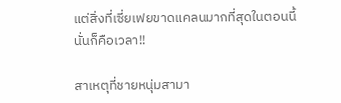แต่สิ่งที่เซี่ยเฟยขาดแคลนมากที่สุดในตอนนี้นั่นก็คือเวลา!!

สาเหตุที่ชายหนุ่มสามา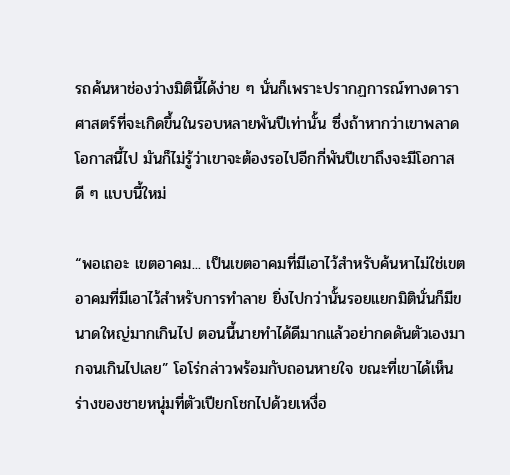รถค้นหาช่องว่างมิตินี้ได้ง่าย ๆ นั่นก็เพราะปรากฏการณ์ทางดาราศาสตร์ที่จะเกิดขึ้นในรอบหลายพันปีเท่านั้น ซึ่งถ้าหากว่าเขาพลาดโอกาสนี้ไป มันก็ไม่รู้ว่าเขาจะต้องรอไปอีกกี่พันปีเขาถึงจะมีโอกาสดี ๆ แบบนี้ใหม่

“พอเถอะ เขตอาคม... เป็นเขตอาคมที่มีเอาไว้สำหรับค้นหาไม่ใช่เขตอาคมที่มีเอาไว้สำหรับการทำลาย ยิ่งไปกว่านั้นรอยแยกมิตินั่นก็มีขนาดใหญ่มากเกินไป ตอนนี้นายทำได้ดีมากแล้วอย่ากดดันตัวเองมากจนเกินไปเลย” โอโร่กล่าวพร้อมกับถอนหายใจ ขณะที่เขาได้เห็นร่างของชายหนุ่มที่ตัวเปียกโชกไปด้วยเหงื่อ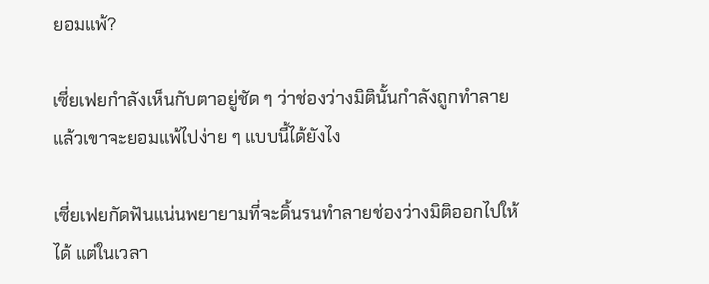ยอมแพ้?

เซี่ยเฟยกำลังเห็นกับตาอยู่ชัด ๆ ว่าช่องว่างมิตินั้นกำลังถูกทำลาย แล้วเขาจะยอมแพ้ไปง่าย ๆ แบบนี้ได้ยังไง

เซี่ยเฟยกัดฟันแน่นพยายามที่จะดิ้นรนทำลายช่องว่างมิติออกไปให้ได้ แต่ในเวลา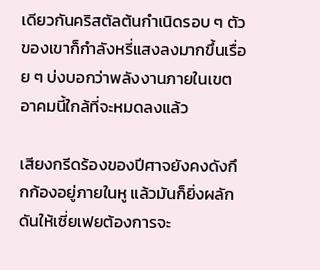เดียวกันคริสตัลต้นกำเนิดรอบ ๆ ตัวของเขาก็กำลังหรี่แสงลงมากขึ้นเรื่อย ๆ บ่งบอกว่าพลังงานภายในเขตอาคมนี้ใกล้ที่จะหมดลงแล้ว

เสียงกรีดร้องของปีศาจยังคงดังกึกก้องอยู่ภายในหู แล้วมันก็ยิ่งผลักดันให้เซี่ยเฟยต้องการจะ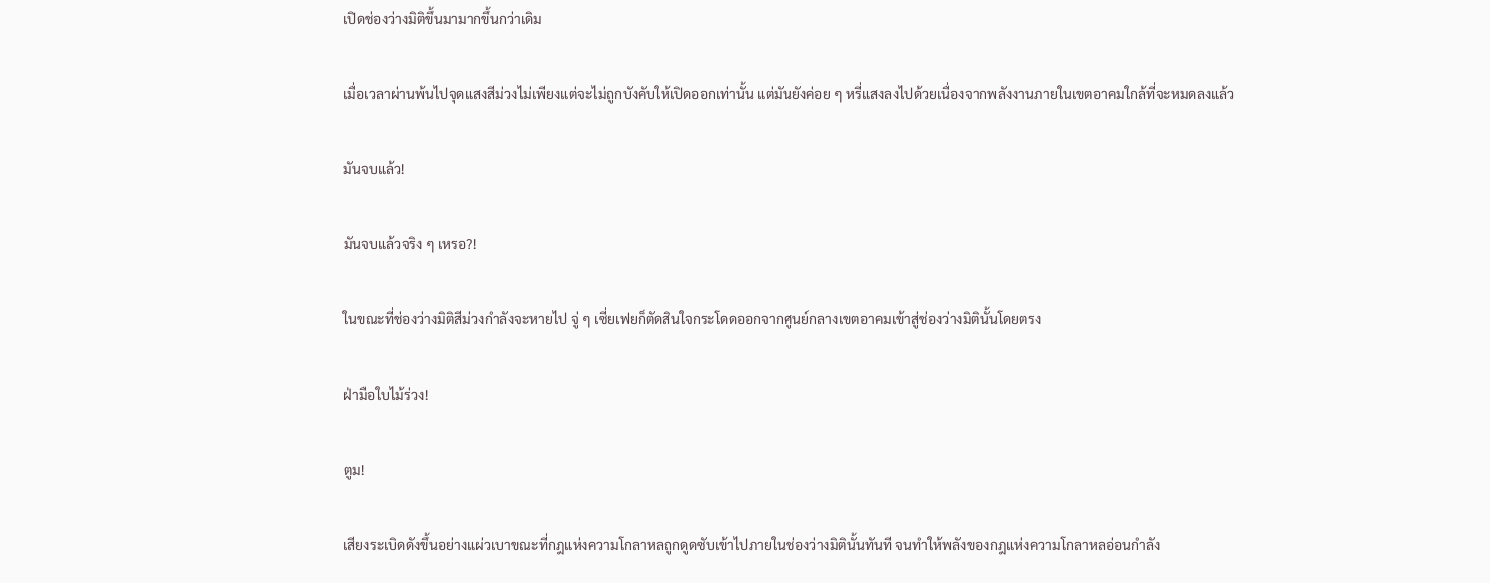เปิดช่องว่างมิติขึ้นมามากขึ้นกว่าเดิม

เมื่อเวลาผ่านพ้นไปจุดแสงสีม่วงไม่เพียงแต่จะไม่ถูกบังคับให้เปิดออกเท่านั้น แต่มันยังค่อย ๆ หรี่แสงลงไปด้วยเนื่องจากพลังงานภายในเขตอาคมใกล้ที่จะหมดลงแล้ว

มันจบแล้ว!

มันจบแล้วจริง ๆ เหรอ?!

ในขณะที่ช่องว่างมิติสีม่วงกำลังจะหายไป จู่ ๆ เซี่ยเฟยก็ตัดสินใจกระโดดออกจากศูนย์กลางเขตอาคมเข้าสู่ช่องว่างมิตินั้นโดยตรง

ฝ่ามือใบไม้ร่วง!

ตูม!

เสียงระเบิดดังขึ้นอย่างแผ่วเบาขณะที่กฎแห่งความโกลาหลถูกดูดซับเข้าไปภายในช่องว่างมิตินั้นทันที จนทำให้พลังของกฎแห่งความโกลาหลอ่อนกำลัง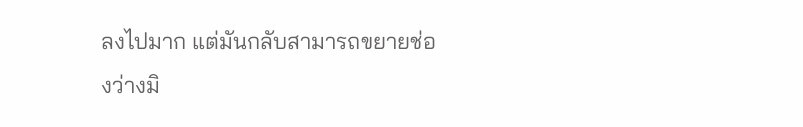ลงไปมาก แต่มันกลับสามารถขยายช่องว่างมิ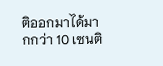ติออกมาได้มากกว่า 10 เซนติ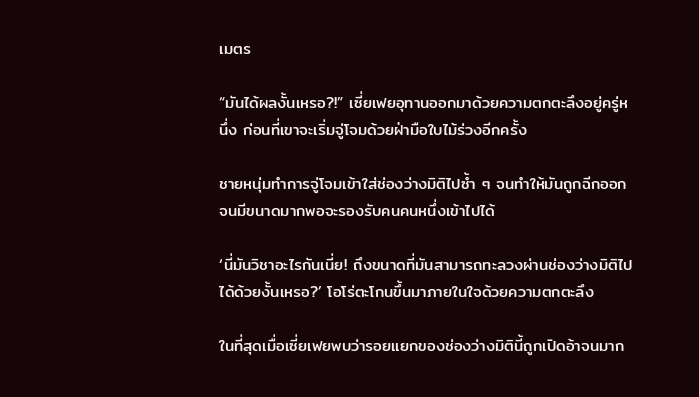เมตร

“มันได้ผลงั้นเหรอ?!” เซี่ยเฟยอุทานออกมาด้วยความตกตะลึงอยู่ครู่หนึ่ง ก่อนที่เขาจะเริ่มจู่โจมด้วยฝ่ามือใบไม้ร่วงอีกครั้ง

ชายหนุ่มทำการจู่โจมเข้าใส่ช่องว่างมิติไปซ้ำ ๆ จนทำให้มันถูกฉีกออกจนมีขนาดมากพอจะรองรับคนคนหนึ่งเข้าไปได้

‘นี่มันวิชาอะไรกันเนี่ย! ถึงขนาดที่มันสามารถทะลวงผ่านช่องว่างมิติไปได้ด้วยงั้นเหรอ?’ โอโร่ตะโกนขึ้นมาภายในใจด้วยความตกตะลึง

ในที่สุดเมื่อเซี่ยเฟยพบว่ารอยแยกของช่องว่างมิตินี้ถูกเปิดอ้าจนมาก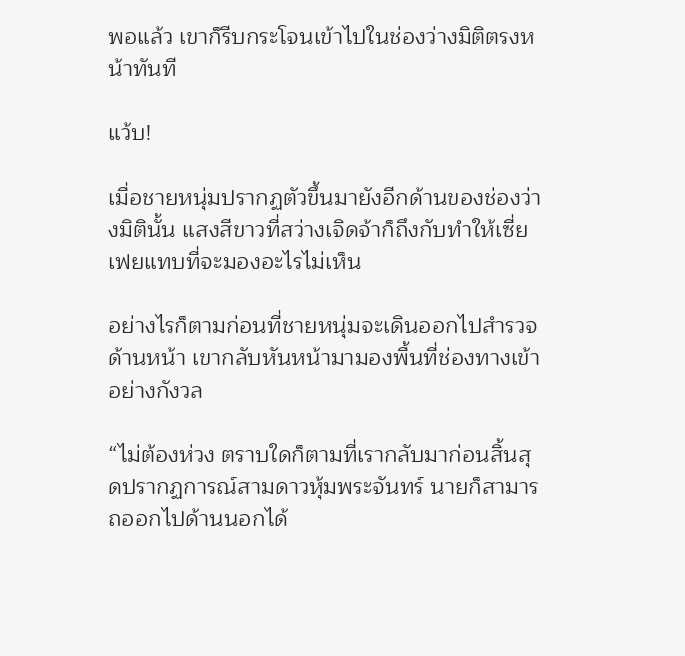พอแล้ว เขาก็รีบกระโจนเข้าไปในช่องว่างมิติตรงหน้าทันที

แว้บ!

เมื่อชายหนุ่มปรากฏตัวขึ้นมายังอีกด้านของช่องว่างมิตินั้น แสงสีขาวที่สว่างเจิดจ้าก็ถึงกับทำให้เซี่ยเฟยแทบที่จะมองอะไรไม่เห็น

อย่างไรก็ตามก่อนที่ชายหนุ่มจะเดินออกไปสำรวจด้านหน้า เขากลับหันหน้ามามองพื้นที่ช่องทางเข้าอย่างกังวล

“ไม่ต้องห่วง ตราบใดก็ตามที่เรากลับมาก่อนสิ้นสุดปรากฏการณ์สามดาวหุ้มพระจันทร์ นายก็สามารถออกไปด้านนอกได้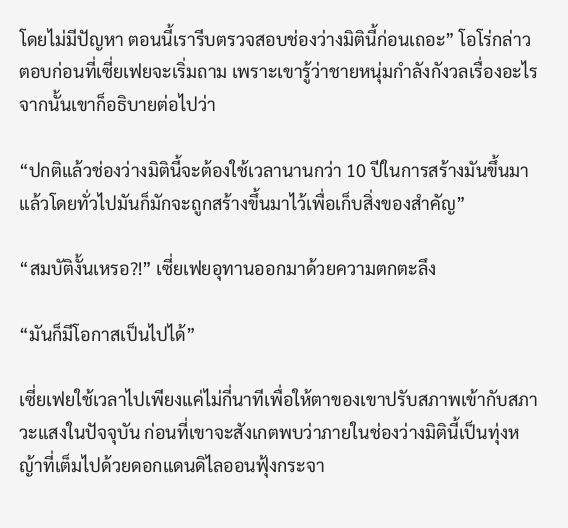โดยไม่มีปัญหา ตอนนี้เรารีบตรวจสอบช่องว่างมิตินี้ก่อนเถอะ” โอโร่กล่าวตอบก่อนที่เซี่ยเฟยจะเริ่มถาม เพราะเขารู้ว่าชายหนุ่มกำลังกังวลเรื่องอะไร จากนั้นเขาก็อธิบายต่อไปว่า

“ปกติแล้วช่องว่างมิตินี้จะต้องใช้เวลานานกว่า 10 ปีในการสร้างมันขึ้นมา แล้วโดยทั่วไปมันก็มักจะถูกสร้างขึ้นมาไว้เพื่อเก็บสิ่งของสำคัญ”

“สมบัติงั้นเหรอ?!” เซี่ยเฟยอุทานออกมาด้วยความตกตะลึง

“มันก็มีโอกาสเป็นไปได้”

เซี่ยเฟยใช้เวลาไปเพียงแค่ไม่กี่นาทีเพื่อให้ตาของเขาปรับสภาพเข้ากับสภาวะแสงในปัจจุบัน ก่อนที่เขาจะสังเกตพบว่าภายในช่องว่างมิตินี้เป็นทุ่งหญ้าที่เต็มไปด้วยดอกแดนดิไลออนฟุ้งกระจา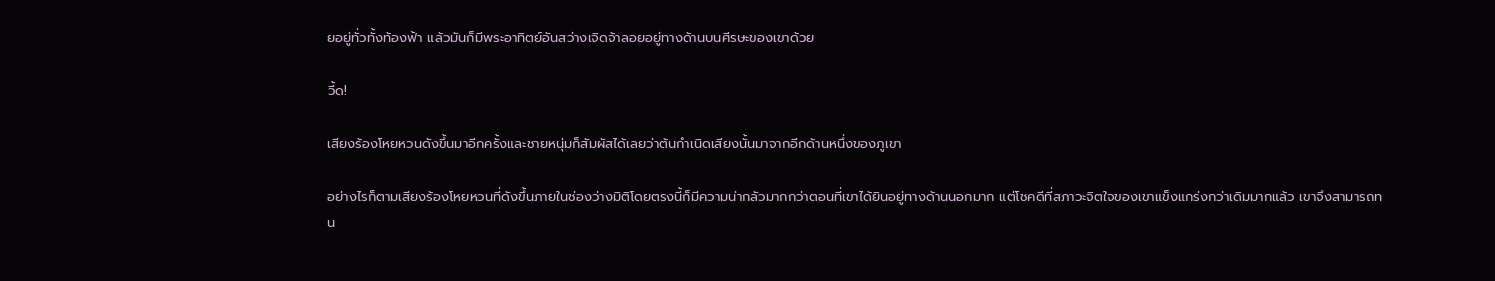ยอยู่ทั่วทั้งท้องฟ้า แล้วมันก็มีพระอาทิตย์อันสว่างเจิดจ้าลอยอยู่ทางด้านบนศีรษะของเขาด้วย

วี้ด!

เสียงร้องโหยหวนดังขึ้นมาอีกครั้งและชายหนุ่มก็สัมผัสได้เลยว่าต้นกำเนิดเสียงนั้นมาจากอีกด้านหนึ่งของภูเขา

อย่างไรก็ตามเสียงร้องโหยหวนที่ดังขึ้นภายในช่องว่างมิติโดยตรงนี้ก็มีความน่ากลัวมากกว่าตอนที่เขาได้ยินอยู่ทางด้านนอกมาก แต่โชคดีที่สภาวะจิตใจของเขาแข็งแกร่งกว่าเดิมมากแล้ว เขาจึงสามารถทน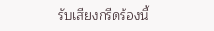รับเสียงกรีดร้องนี้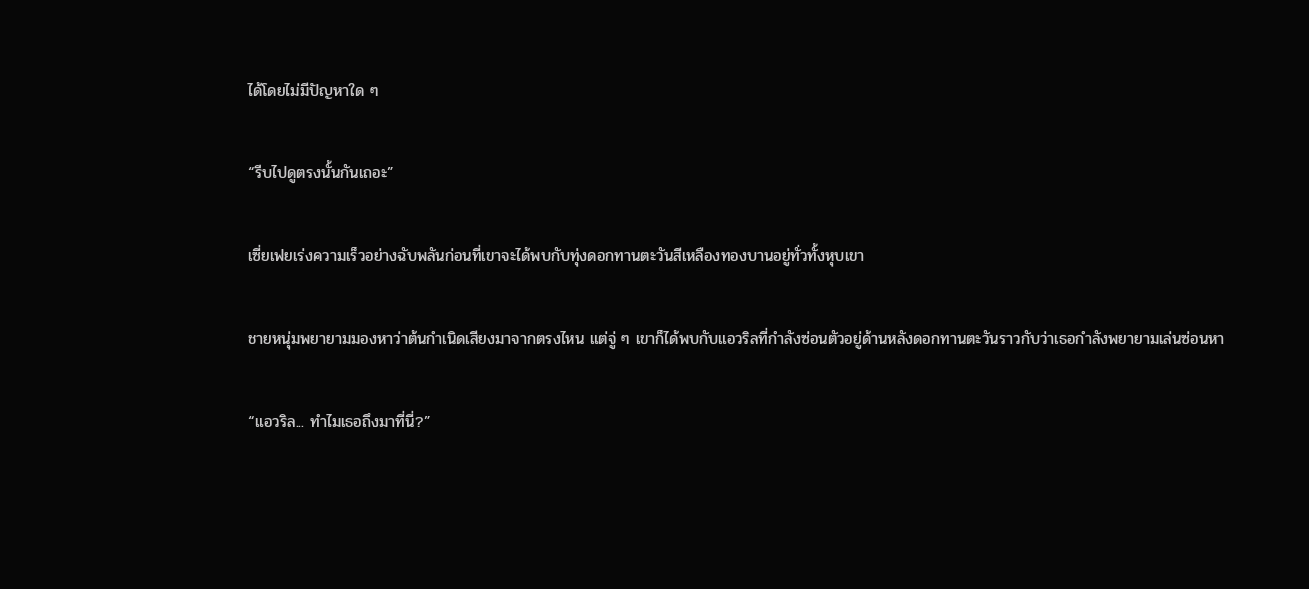ได้โดยไม่มีปัญหาใด ๆ

“รีบไปดูตรงนั้นกันเถอะ”

เซี่ยเฟยเร่งความเร็วอย่างฉับพลันก่อนที่เขาจะได้พบกับทุ่งดอกทานตะวันสีเหลืองทองบานอยู่ทั่วทั้งหุบเขา

ชายหนุ่มพยายามมองหาว่าต้นกำเนิดเสียงมาจากตรงไหน แต่จู่ ๆ เขาก็ได้พบกับแอวริลที่กำลังซ่อนตัวอยู่ด้านหลังดอกทานตะวันราวกับว่าเธอกำลังพยายามเล่นซ่อนหา

“แอวริล... ทำไมเธอถึงมาที่นี่?”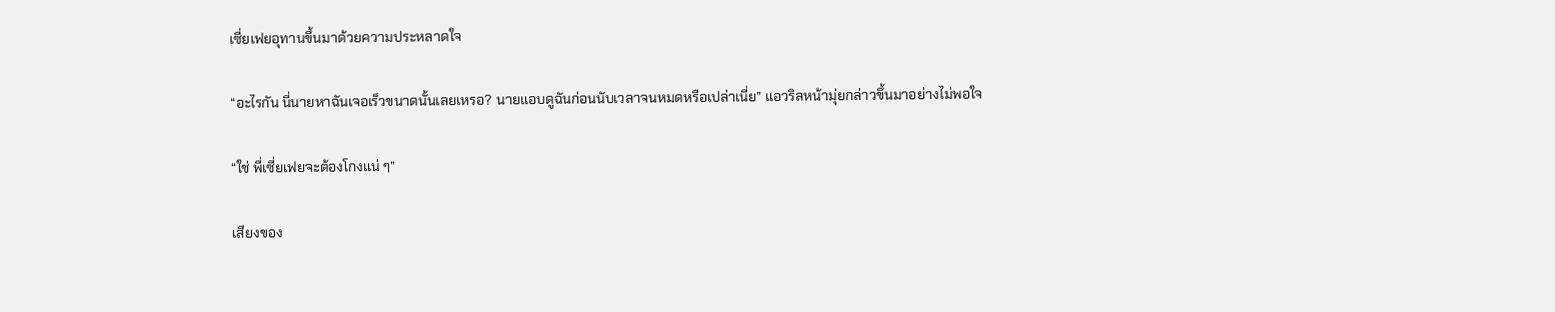เซี่ยเฟยอุทานขึ้นมาด้วยความประหลาดใจ

“อะไรกัน นี่นายหาฉันเจอเร็วขนาดนั้นเลยเหรอ? นายแอบดูฉันก่อนนับเวลาจนหมดหรือเปล่าเนี่ย” แอวริลหน้ามุ่ยกล่าวขึ้นมาอย่างไม่พอใจ

“ใช่ พี่เซี่ยเฟยจะต้องโกงแน่ ๆ”

เสียงของ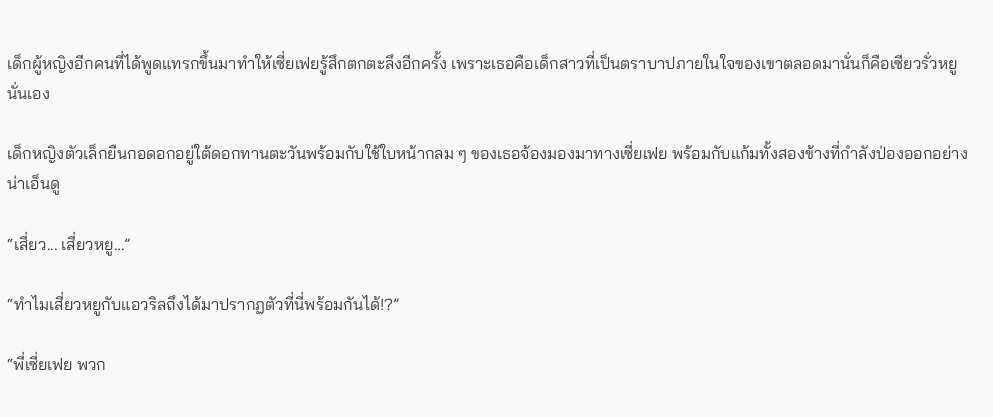เด็กผู้หญิงอีกคนที่ได้พูดแทรกขึ้นมาทำให้เซี่ยเฟยรู้สึกตกตะลึงอีกครั้ง เพราะเธอคือเด็กสาวที่เป็นตราบาปภายในใจของเขาตลอดมานั่นก็คือเซียวรั่วหยูนั่นเอง

เด็กหญิงตัวเล็กยืนกอดอกอยู่ใต้ดอกทานตะวันพร้อมกับใช้ใบหน้ากลม ๆ ของเธอจ้องมองมาทางเซี่ยเฟย พร้อมกับแก้มทั้งสองข้างที่กำลังป่องออกอย่างน่าเอ็นดู

“เสี่ยว... เสี่ยวหยู…”

“ทำไมเสี่ยวหยูกับแอวริลถึงได้มาปรากฏตัวที่นี่พร้อมกันได้!?”

“พี่เซี่ยเฟย พวก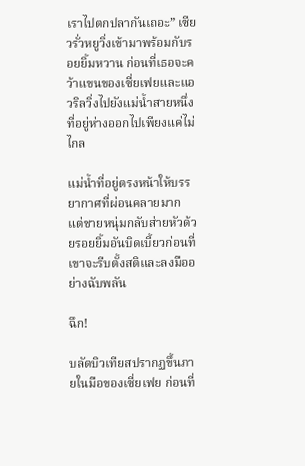เราไปตกปลากันเถอะ” เซียวรั่วหยูวิ่งเข้ามาพร้อมกับรอยยิ้มหวาน ก่อนที่เธอจะคว้าแขนของเซี่ยเฟยและแอวริลวิ่งไปยังแม่น้ำสายหนึ่งที่อยู่ห่างออกไปเพียงแค่ไม่ไกล

แม่น้ำที่อยู่ตรงหน้าให้บรรยากาศที่ผ่อนคลายมาก แต่ชายหนุ่มกลับส่ายหัวด้วยรอยยิ้มอันบิดเบี้ยวก่อนที่เขาจะรีบตั้งสติและลงมืออย่างฉับพลัน

ฉึก!

บลัดบิวเทียสปรากฏขึ้นภายในมือของเซี่ยเฟย ก่อนที่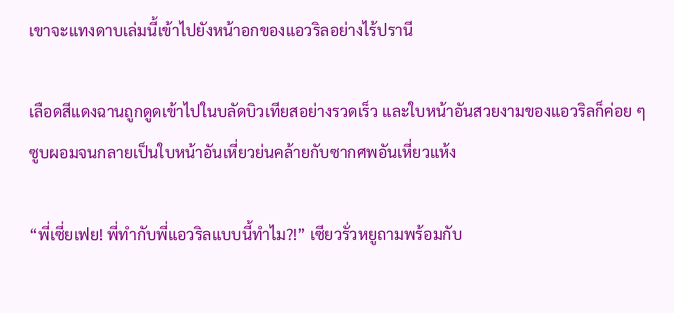เขาจะแทงดาบเล่มนี้เข้าไปยังหน้าอกของแอวริลอย่างไร้ปรานี

เลือดสีแดงฉานถูกดูดเข้าไปในบลัดบิวเทียสอย่างรวดเร็ว และใบหน้าอันสวยงามของแอวริลก็ค่อย ๆ ซูบผอมจนกลายเป็นใบหน้าอันเหี่ยวย่นคล้ายกับซากศพอันเหี่ยวแห้ง

“พี่เซี่ยเฟย! พี่ทำกับพี่แอวริลแบบนี้ทำไม?!” เซียวรั่วหยูถามพร้อมกับ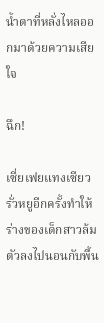น้ำตาที่หลั่งไหลออกมาด้วยความเสียใจ

ฉึก!

เซี่ยเฟยแทงเซียวรั่วหยูอีกครั้งทำให้ร่างของเด็กสาวล้มตัวลงไปนอนกับพื้น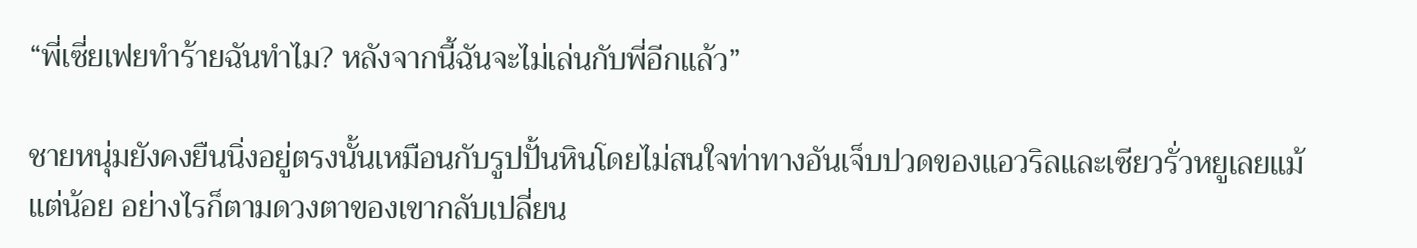“พี่เซี่ยเฟยทำร้ายฉันทำไม? หลังจากนี้ฉันจะไม่เล่นกับพี่อีกแล้ว”

ชายหนุ่มยังคงยืนนิ่งอยู่ตรงนั้นเหมือนกับรูปปั้นหินโดยไม่สนใจท่าทางอันเจ็บปวดของแอวริลและเซียวรั่วหยูเลยแม้แต่น้อย อย่างไรก็ตามดวงตาของเขากลับเปลี่ยน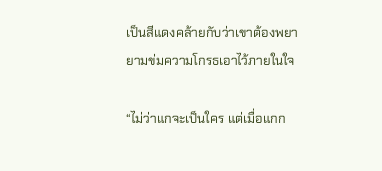เป็นสีแดงคล้ายกับว่าเขาต้องพยายามข่มความโกรธเอาไว้ภายในใจ

“ไม่ว่าแกจะเป็นใคร แต่เมื่อแกก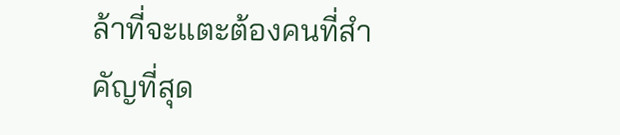ล้าที่จะแตะต้องคนที่สำคัญที่สุด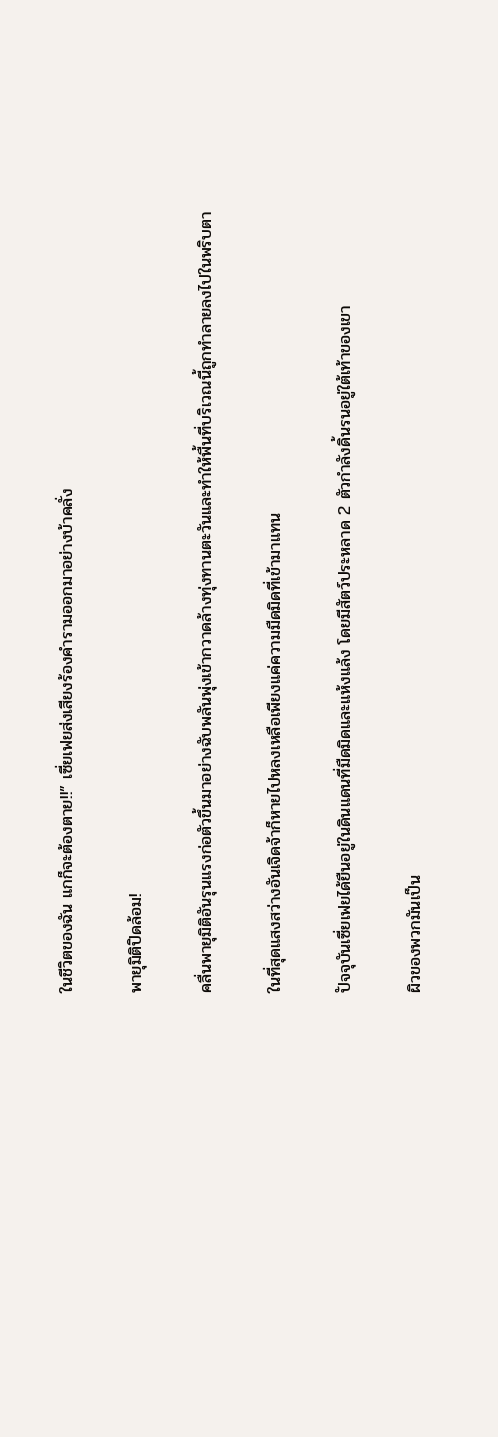ในชีวิตของฉัน แกก็จะต้องตาย!!” เซี่ยเฟยส่งเสียงร้องคำรามออกมาอย่างบ้าคลั่ง

พายุมิติปิดล้อม!

คลื่นพายุมิติอันรุนแรงก่อตัวขึ้นมาอย่างฉับพลันพุ่งเข้ากวาดล้างทุ่งทานตะวันและทำให้พื้นที่บริเวณนี้ถูกทำลายลงไปในพริบตา

ในที่สุดแสงสว่างอันเจิดจ้าก็หายไปหลงเหลือเพียงแค่ความมืดมิดที่เข้ามาแทน

ปัจจุบันเซี่ยเฟยได้ยืนอยู่ในดินแดนที่มืดมิดและแห้งแล้ง โดยมีสัตว์ประหลาด 2 ตัวกำลังดิ้นรนอยู่ใต้เท้าของเขา

ผิวของพวกมันเป็น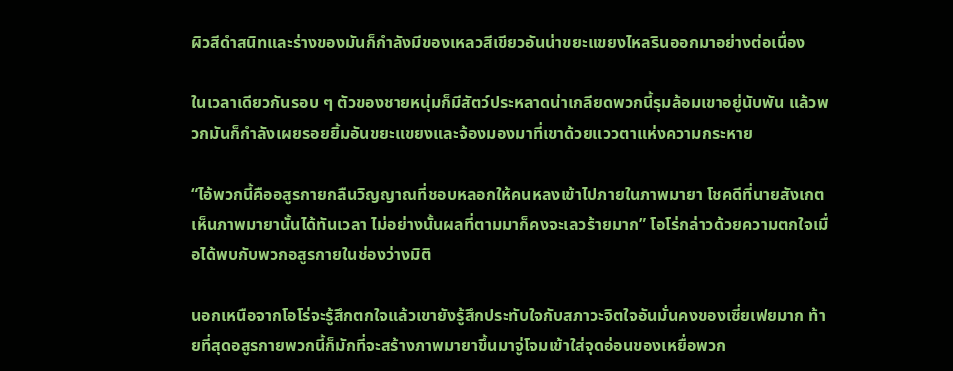ผิวสีดำสนิทและร่างของมันก็กำลังมีของเหลวสีเขียวอันน่าขยะแขยงไหลรินออกมาอย่างต่อเนื่อง

ในเวลาเดียวกันรอบ ๆ ตัวของชายหนุ่มก็มีสัตว์ประหลาดน่าเกลียดพวกนี้รุมล้อมเขาอยู่นับพัน แล้วพวกมันก็กำลังเผยรอยยิ้มอันขยะแขยงและจ้องมองมาที่เขาด้วยแววตาแห่งความกระหาย

“ไอ้พวกนี้คืออสูรกายกลืนวิญญาณที่ชอบหลอกให้คนหลงเข้าไปภายในภาพมายา โชคดีที่นายสังเกตเห็นภาพมายานั้นได้ทันเวลา ไม่อย่างนั้นผลที่ตามมาก็คงจะเลวร้ายมาก” โอโร่กล่าวด้วยความตกใจเมื่อได้พบกับพวกอสูรกายในช่องว่างมิติ

นอกเหนือจากโอโร่จะรู้สึกตกใจแล้วเขายังรู้สึกประทับใจกับสภาวะจิตใจอันมั่นคงของเซี่ยเฟยมาก ท้ายที่สุดอสูรกายพวกนี้ก็มักที่จะสร้างภาพมายาขึ้นมาจู่โจมเข้าใส่จุดอ่อนของเหยื่อพวก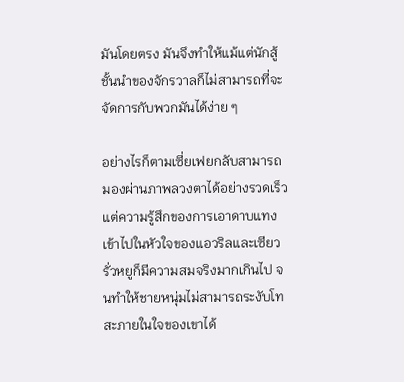มันโดยตรง มันจึงทำให้แม้แต่นักสู้ชั้นนำของจักรวาลก็ไม่สามารถที่จะจัดการกับพวกมันได้ง่าย ๆ

อย่างไรก็ตามเซี่ยเฟยกลับสามารถมองผ่านภาพลวงตาได้อย่างรวดเร็ว แต่ความรู้สึกของการเอาดาบแทงเข้าไปในหัวใจของแอวริลและเซียวรั่วหยูก็มีความสมจริงมากเกินไป จนทำให้ชายหนุ่มไม่สามารถระงับโทสะภายในใจของเขาได้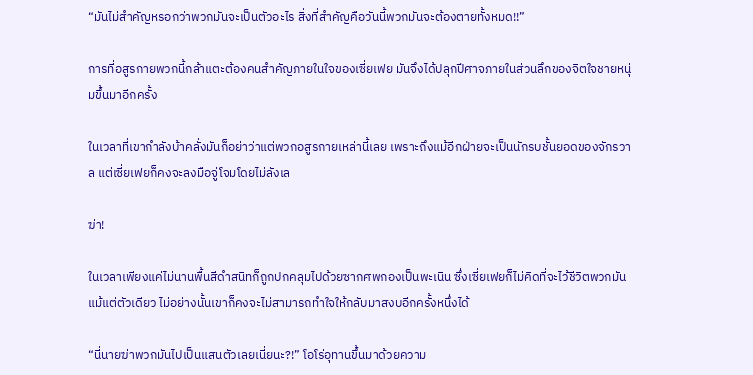“มันไม่สำคัญหรอกว่าพวกมันจะเป็นตัวอะไร สิ่งที่สำคัญคือวันนี้พวกมันจะต้องตายทั้งหมด!!”

การที่อสูรกายพวกนี้กล้าแตะต้องคนสำคัญภายในใจของเซี่ยเฟย มันจึงได้ปลุกปีศาจภายในส่วนลึกของจิตใจชายหนุ่มขึ้นมาอีกครั้ง

ในเวลาที่เขากำลังบ้าคลั่งมันก็อย่าว่าแต่พวกอสูรกายเหล่านี้เลย เพราะถึงแม้อีกฝ่ายจะเป็นนักรบชั้นยอดของจักรวาล แต่เซี่ยเฟยก็คงจะลงมือจู่โจมโดยไม่ลังเล

ฆ่า!

ในเวลาเพียงแค่ไม่นานพื้นสีดำสนิทก็ถูกปกคลุมไปด้วยซากศพกองเป็นพะเนิน ซึ่งเซี่ยเฟยก็ไม่คิดที่จะไว้ชีวิตพวกมันแม้แต่ตัวเดียว ไม่อย่างนั้นเขาก็คงจะไม่สามารถทำใจให้กลับมาสงบอีกครั้งหนึ่งได้

“นี่นายฆ่าพวกมันไปเป็นแสนตัวเลยเนี่ยนะ?!” โอโร่อุทานขึ้นมาด้วยความ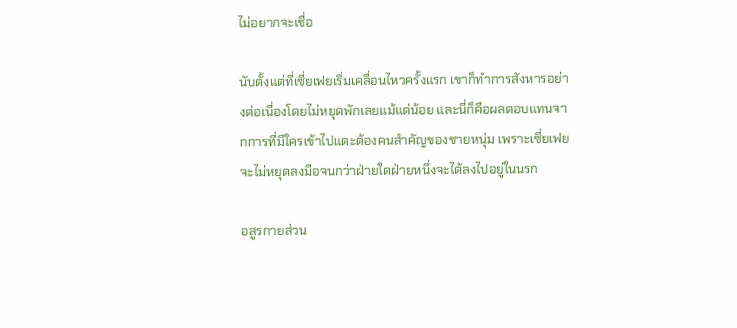ไม่อยากจะเชื่อ

นับตั้งแต่ที่เซี่ยเฟยเริ่มเคลื่อนไหวครั้งแรก เขาก็ทำการสังหารอย่างต่อเนื่องโดยไม่หยุดพักเลยแม้แต่น้อย และนี่ก็คือผลตอบแทนจากการที่มีใครเข้าไปแตะต้องคนสำคัญของชายหนุ่ม เพราะเซี่ยเฟยจะไม่หยุดลงมือจนกว่าฝ่ายใดฝ่ายหนึ่งจะได้ลงไปอยู่ในนรก

อสูรกายส่วน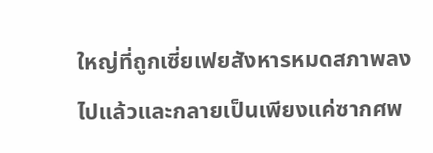ใหญ่ที่ถูกเซี่ยเฟยสังหารหมดสภาพลงไปแล้วและกลายเป็นเพียงแค่ซากศพ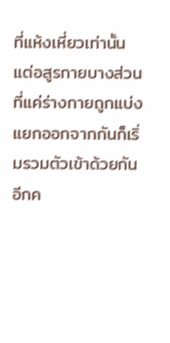ที่แห้งเหี่ยวเท่านั้น แต่อสูรกายบางส่วนที่แค่ร่างกายถูกแบ่งแยกออกจากกันก็เริ่มรวมตัวเข้าด้วยกันอีกค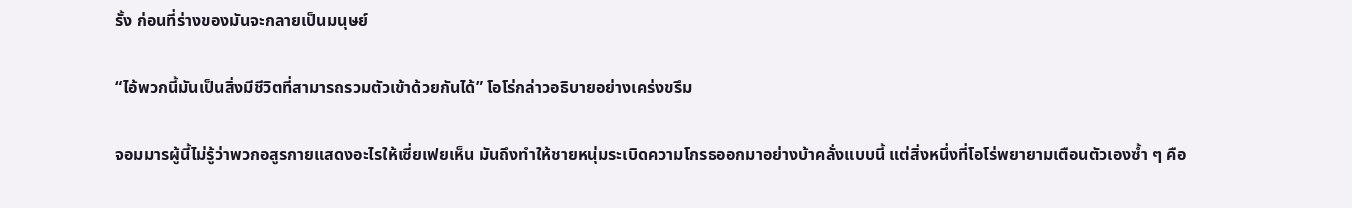รั้ง ก่อนที่ร่างของมันจะกลายเป็นมนุษย์

“ไอ้พวกนี้มันเป็นสิ่งมีชีวิตที่สามารถรวมตัวเข้าด้วยกันได้” โอโร่กล่าวอธิบายอย่างเคร่งขรึม

จอมมารผู้นี้ไม่รู้ว่าพวกอสูรกายแสดงอะไรให้เซี่ยเฟยเห็น มันถึงทำให้ชายหนุ่มระเบิดความโกรธออกมาอย่างบ้าคลั่งแบบนี้ แต่สิ่งหนึ่งที่โอโร่พยายามเตือนตัวเองซ้ำ ๆ คือ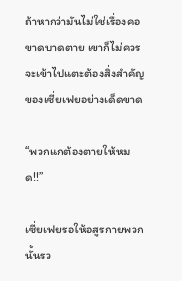ถ้าหากว่ามันไม่ใช่เรื่องคอขาดบาดตาย เขาก็ไม่ควรจะเข้าไปแตะต้องสิ่งสำคัญของเซี่ยเฟยอย่างเด็ดขาด

“พวกแกต้องตายให้หมด!!”

เซี่ยเฟยรอให้อสูรกายพวกนั้นรว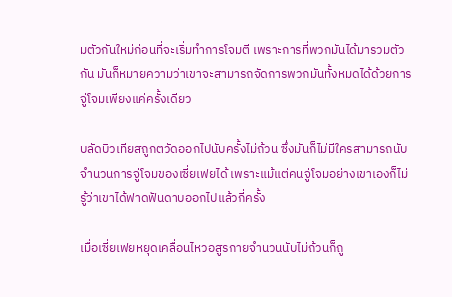มตัวกันใหม่ก่อนที่จะเริ่มทำการโจมตี เพราะการที่พวกมันได้มารวมตัวกัน มันก็หมายความว่าเขาจะสามารถจัดการพวกมันทั้งหมดได้ด้วยการจู่โจมเพียงแค่ครั้งเดียว

บลัดบิวเทียสถูกตวัดออกไปนับครั้งไม่ถ้วน ซึ่งมันก็ไม่มีใครสามารถนับจำนวนการจู่โจมของเซี่ยเฟยได้ เพราะแม้แต่คนจู่โจมอย่างเขาเองก็ไม่รู้ว่าเขาได้ฟาดฟันดาบออกไปแล้วกี่ครั้ง

เมื่อเซี่ยเฟยหยุดเคลื่อนไหวอสูรกายจำนวนนับไม่ถ้วนก็ถู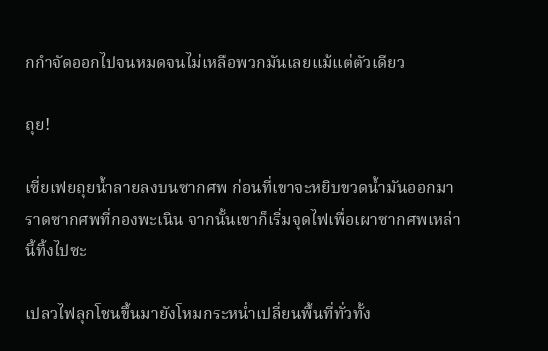กกำจัดออกไปจนหมดจนไม่เหลือพวกมันเลยแม้แต่ตัวเดียว

ถุย!

เซี่ยเฟยถุยน้ำลายลงบนซากศพ ก่อนที่เขาจะหยิบขวดน้ำมันออกมาราดซากศพที่กองพะเนิน จากนั้นเขาก็เริ่มจุดไฟเพื่อเผาซากศพเหล่านี้ทิ้งไปซะ

เปลวไฟลุกโชนขึ้นมายังโหมกระหน่ำเปลี่ยนพื้นที่ทั่วทั้ง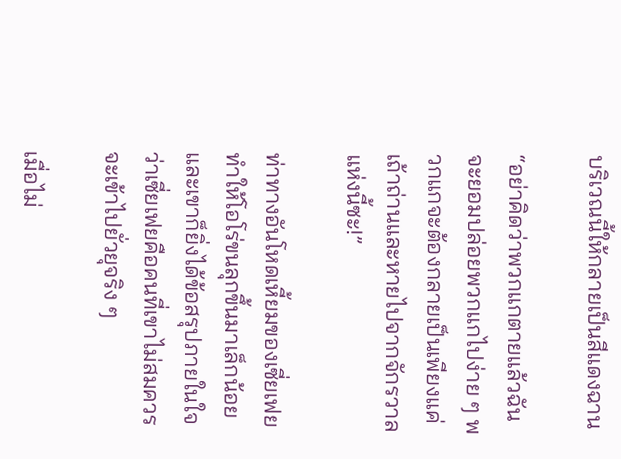บริเวณนี้ให้กลายเป็นสีแดงฉาน

“อย่าคิดว่าพวกแกตายแล้วฉันจะยอมปล่อยพวกแกไปง่าย ๆ พวกแกจะต้องกลายเป็นเพียงแค่เถ้าถ่านและหายไปจากจักรวาลแห่งนี้ซะ!”

ท่าทางอันโหดเหี้ยมของเซี่ยเฟยทำให้โอโร่ขนลุกขึ้นมาเล็กน้อย และเขาก็ยิ่งได้ข้อสรุปภายในใจว่าเซี่ยเฟยคือคนที่เขาไม่สมควรจะเข้าไปยั่วยุจริง ๆ

เมื่อไม่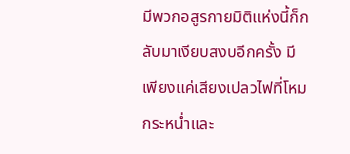มีพวกอสูรกายมิติแห่งนี้ก็กลับมาเงียบสงบอีกครั้ง มีเพียงแค่เสียงเปลวไฟที่โหมกระหน่ำและ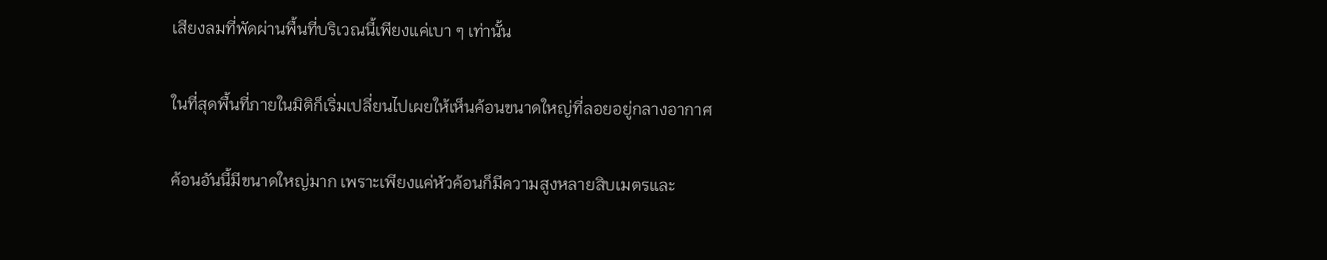เสียงลมที่พัดผ่านพื้นที่บริเวณนี้เพียงแค่เบา ๆ เท่านั้น

ในที่สุดพื้นที่ภายในมิติก็เริ่มเปลี่ยนไปเผยให้เห็นค้อนขนาดใหญ่ที่ลอยอยู่กลางอากาศ

ค้อนอันนี้มีขนาดใหญ่มาก เพราะเพียงแค่หัวค้อนก็มีความสูงหลายสิบเมตรและ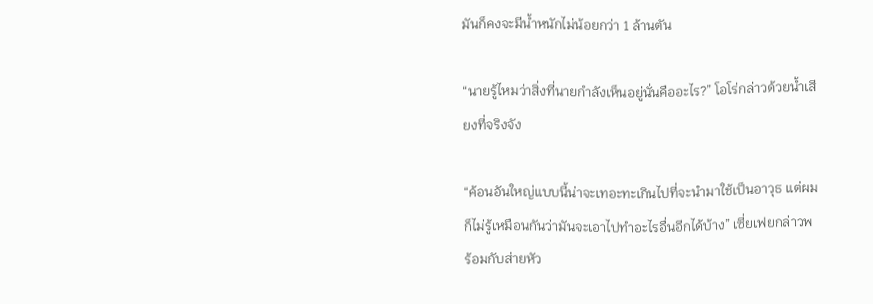มันก็คงจะมีน้ำหนักไม่น้อยกว่า 1 ล้านตัน

“นายรู้ไหมว่าสิ่งที่นายกำลังเห็นอยู่นั่นคืออะไร?” โอโร่กล่าวด้วยน้ำเสียงที่จริงจัง

“ค้อนอันใหญ่แบบนี้น่าจะเทอะทะเกินไปที่จะนำมาใช้เป็นอาวุธ แต่ผมก็ไม่รู้เหมือนกันว่ามันจะเอาไปทำอะไรอื่นอีกได้บ้าง” เซี่ยเฟยกล่าวพร้อมกับส่ายหัว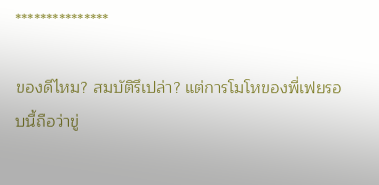***************

ของดีไหม? สมบัติรึเปล่า? แต่การโมโหของพี่เฟยรอบนี้ถือว่าขู่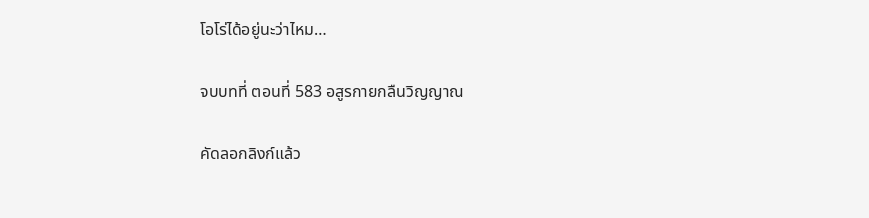โอโร่ได้อยู่นะว่าไหม…

จบบทที่ ตอนที่ 583 อสูรกายกลืนวิญญาณ

คัดลอกลิงก์แล้ว